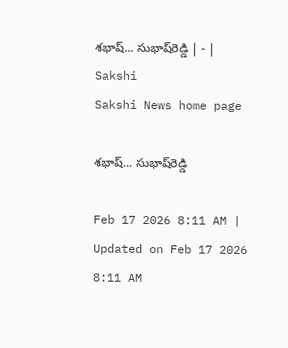శభాష్‌... సుభాష్‌రెడ్డి | - | Sakshi
Sakshi News home page

శభాష్‌... సుభాష్‌రెడ్డి

Feb 17 2026 8:11 AM | Updated on Feb 17 2026 8:11 AM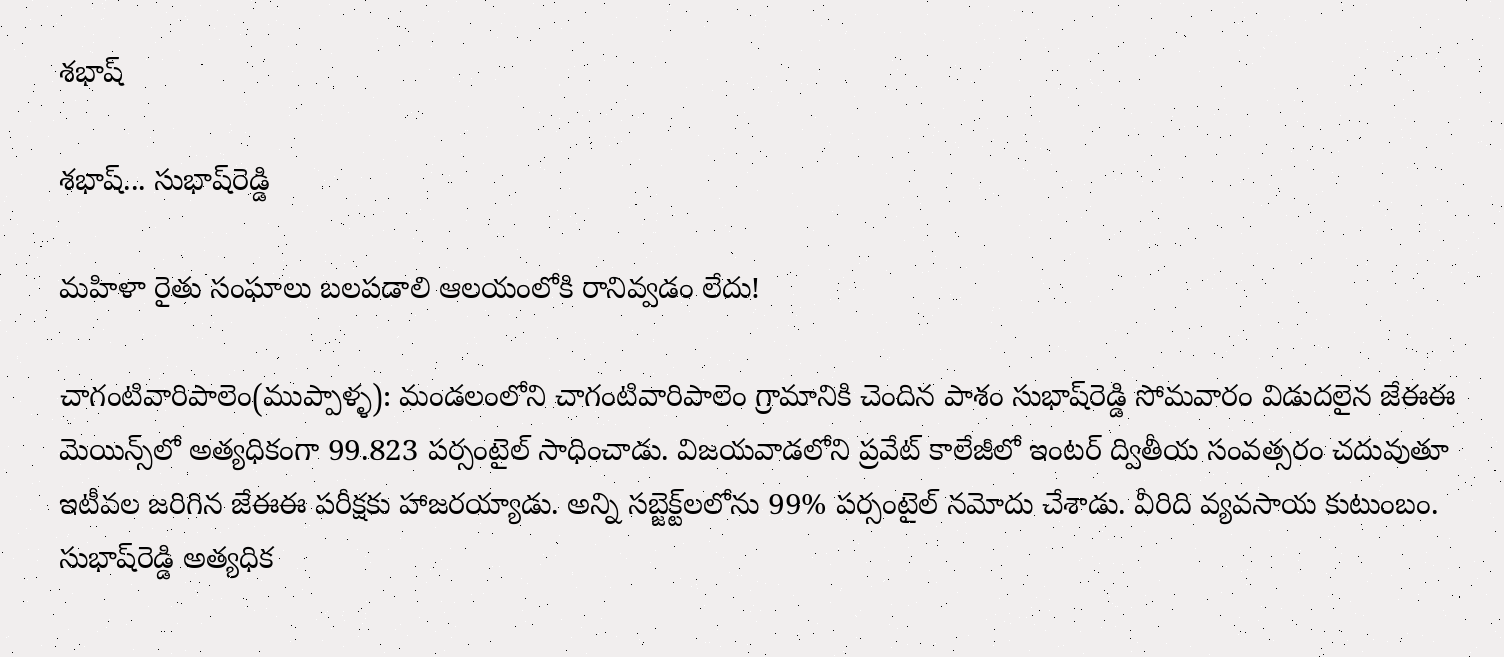శభాష్

శభాష్‌... సుభాష్‌రెడ్డి

మహిళా రైతు సంఘాలు బలపడాలి ఆలయంలోకి రానివ్వడం లేదు!

చాగంటివారిపాలెం(ముప్పాళ్ళ): మండలంలోని చాగంటివారిపాలెం గ్రామానికి చెందిన పాశం సుభాష్‌రెడ్డి సోమవారం విడుదలైన జేఈఈ మెయిన్స్‌లో అత్యధికంగా 99.823 పర్సంటైల్‌ సాధించాడు. విజయవాడలోని ప్రవేట్‌ కాలేజీలో ఇంటర్‌ ద్వితీయ సంవత్సరం చదువుతూ ఇటీవల జరిగిన జేఈఈ పరీక్షకు హాజరయ్యాడు. అన్ని సబ్జెక్ట్‌లలోను 99% పర్సంటైల్‌ నమోదు చేశాడు. వీరిది వ్యవసాయ కుటుంబం. సుభాష్‌రెడ్డి అత్యధిక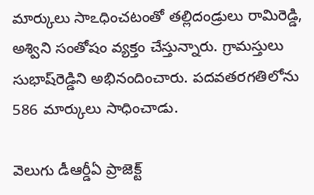మార్కులు సాఽధించటంతో తల్లిదండ్రులు రామిరెడ్డి, అశ్విని సంతోషం వ్యక్తం చేస్తున్నారు. గ్రామస్తులు సుభాష్‌రెడ్డిని అభినందించారు. పదవతరగతిలోను 586 మార్కులు సాధించాడు.

వెలుగు డీఆర్డీఏ ప్రాజెక్ట్‌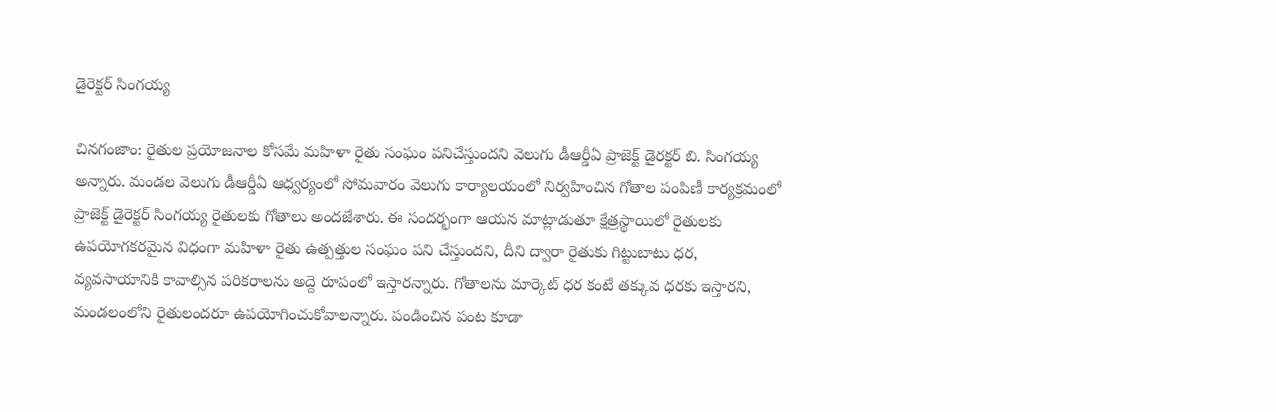డైరెక్టర్‌ సింగయ్య

చినగంజాం: రైతుల ప్రయోజనాల కోసమే మహిళా రైతు సంఘం పనిచేస్తుందని వెలుగు డీఆర్డీఏ ప్రాజెక్ట్‌ డైరక్టర్‌ బి. సింగయ్య అన్నారు. మండల వెలుగు డీఆర్డీఏ ఆధ్వర్యంలో సోమవారం వెలుగు కార్యాలయంలో నిర్వహించిన గోతాల పంపిణీ కార్యక్రమంలో ప్రాజెక్ట్‌ డైరెక్టర్‌ సింగయ్య రైతులకు గోతాలు అందజేశారు. ఈ సందర్భంగా ఆయన మాట్లాడుతూ క్షేత్రస్థాయిలో రైతులకు ఉపయోగకరమైన విధంగా మహిళా రైతు ఉత్పత్తుల సంఘం పని చేస్తుందని, దీని ద్వారా రైతుకు గిట్టుబాటు ధర, వ్యవసాయానికి కావాల్సిన పరికరాలను అద్దె రూపంలో ఇస్తారన్నారు. గోతాలను మార్కెట్‌ ధర కంటే తక్కువ ధరకు ఇస్తారని, మండలంలోని రైతులందరూ ఉపయోగించుకోవాలన్నారు. పండించిన పంట కూడా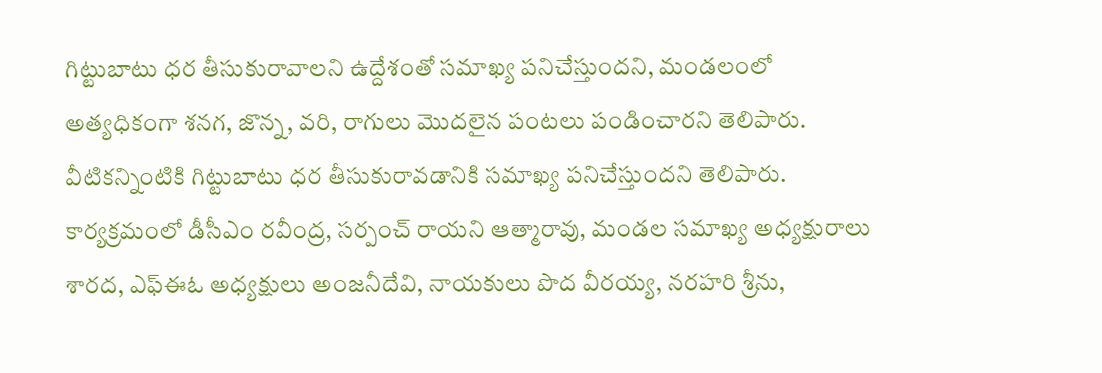గిట్టుబాటు ధర తీసుకురావాలని ఉద్దేశంతో సమాఖ్య పనిచేస్తుందని, మండలంలో అత్యధికంగా శనగ, జొన్న, వరి, రాగులు మొదలైన పంటలు పండించారని తెలిపారు. వీటికన్నింటికి గిట్టుబాటు ధర తీసుకురావడానికి సమాఖ్య పనిచేస్తుందని తెలిపారు. కార్యక్రమంలో డీసీఎం రవీంద్ర, సర్పంచ్‌ రాయని ఆత్మారావు, మండల సమాఖ్య అధ్యక్షురాలు శారద, ఎఫ్‌ఈఓ అధ్యక్షులు అంజనీదేవి, నాయకులు పొద వీరయ్య, నరహరి శ్రీను,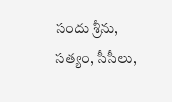సందు శ్రీను, సత్యం, సీసీలు,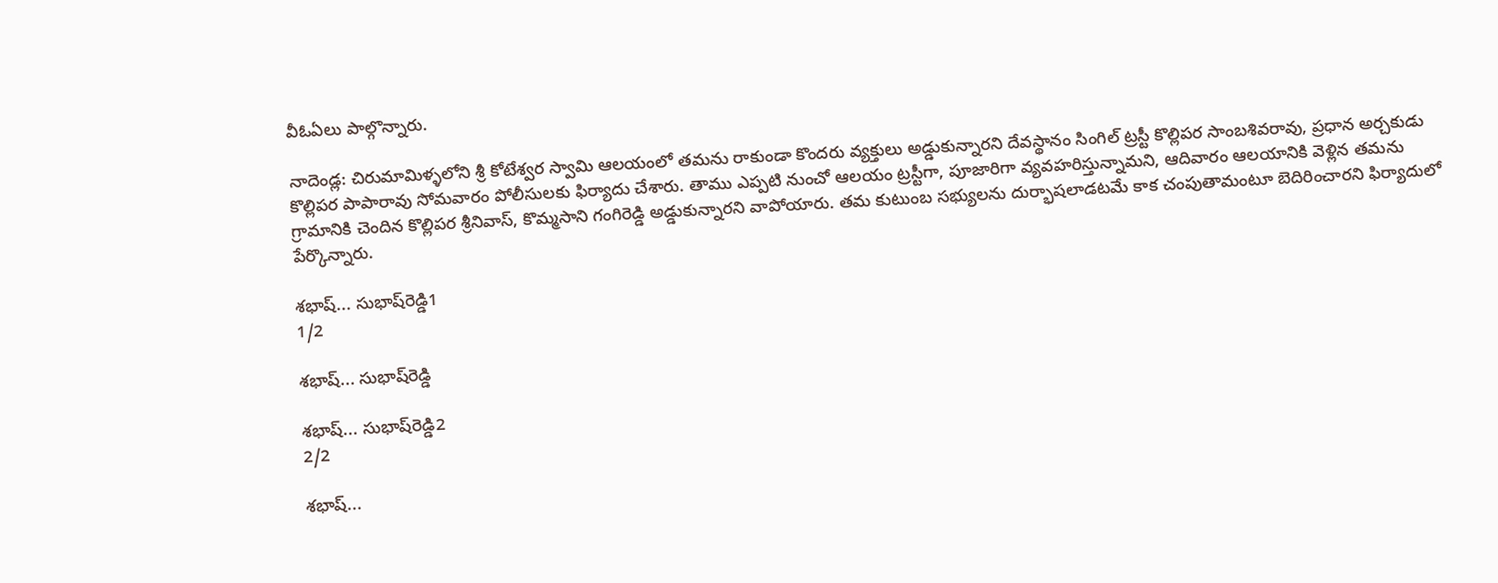వీఓఏలు పాల్గొన్నారు.

నాదెండ్ల: చిరుమామిళ్ళలోని శ్రీ కోటేశ్వర స్వామి ఆలయంలో తమను రాకుండా కొందరు వ్యక్తులు అడ్డుకున్నారని దేవస్థానం సింగిల్‌ ట్రస్టీ కొల్లిపర సాంబశివరావు, ప్రధాన అర్చకుడు కొల్లిపర పాపారావు సోమవారం పోలీసులకు ఫిర్యాదు చేశారు. తాము ఎప్పటి నుంచో ఆలయం ట్రస్టీగా, పూజారిగా వ్యవహరిస్తున్నామని, ఆదివారం ఆలయానికి వెళ్లిన తమను గ్రామానికి చెందిన కొల్లిపర శ్రీనివాస్‌, కొమ్మసాని గంగిరెడ్డి అడ్డుకున్నారని వాపోయారు. తమ కుటుంబ సభ్యులను దుర్భాషలాడటమే కాక చంపుతామంటూ బెదిరించారని ఫిర్యాదులో పేర్కొన్నారు.

శభాష్‌... సుభాష్‌రెడ్డి1
1/2

శభాష్‌... సుభాష్‌రెడ్డి

శభాష్‌... సుభాష్‌రెడ్డి2
2/2

శభాష్‌...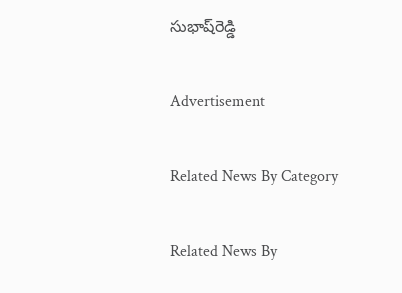సుభాష్‌రెడ్డి

Advertisement

Related News By Category

Related News By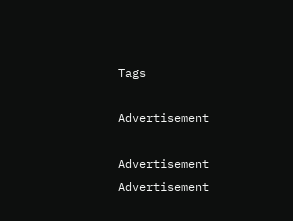Tags

Advertisement

Advertisement
Advertisement